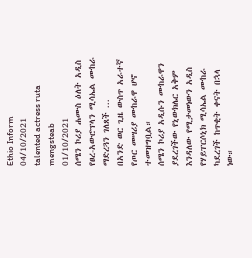Ethio Inform
04/10/2021
talented actress ruta mengsteab
01/10/2021
ሰሜን ኮሪያ ሐሙስ ዕለት አዲስ የፀረ-አውሮፕላን ሚሳኤል ሙከራ ማድረጓን ገለጸች ...
በአንድ ወር ጊዜ ውስጥ አራተኛ የጦር መሣሪያ ሙከራዋ ሆኖ ተመዝግቧል።
ሰሜን ኮሪያ አዲሱን ሙከራዋን ያደረገችው የኒውክሌር አቅም
እንዳለው የሚታመነውን አዲስ የሃይፐርሶኒክ ሚሳኤል ሙከራ
ካደረገች ከጥቂት ቀናት በኋላ ነው።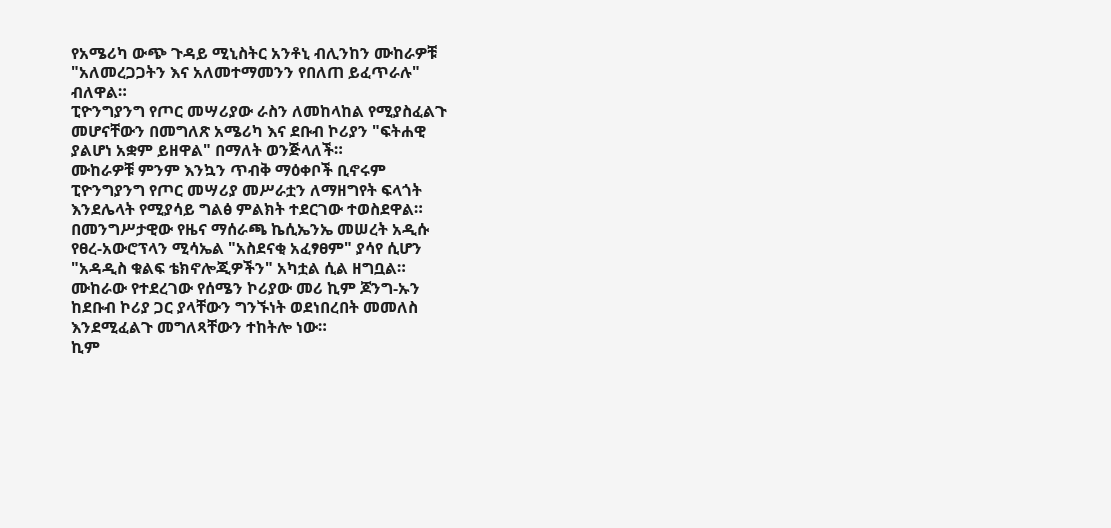የአሜሪካ ውጭ ጉዳይ ሚኒስትር አንቶኒ ብሊንከን ሙከራዎቹ
"አለመረጋጋትን እና አለመተማመንን የበለጠ ይፈጥራሉ"
ብለዋል።
ፒዮንግያንግ የጦር መሣሪያው ራስን ለመከላከል የሚያስፈልጉ
መሆናቸውን በመግለጽ አሜሪካ እና ደቡብ ኮሪያን "ፍትሐዊ
ያልሆነ አቋም ይዘዋል" በማለት ወንጅላለች።
ሙከራዎቹ ምንም እንኳን ጥብቅ ማዕቀቦች ቢኖሩም
ፒዮንግያንግ የጦር መሣሪያ መሥራቷን ለማዘግየት ፍላጎት
እንደሌላት የሚያሳይ ግልፅ ምልክት ተደርገው ተወስደዋል።
በመንግሥታዊው የዜና ማሰራጫ ኬሲኤንኤ መሠረት አዲሱ
የፀረ-አውሮፕላን ሚሳኤል "አስደናቂ አፈፃፀም" ያሳየ ሲሆን
"አዳዲስ ቁልፍ ቴክኖሎጂዎችን" አካቷል ሲል ዘግቧል።
ሙከራው የተደረገው የሰሜን ኮሪያው መሪ ኪም ጆንግ-ኡን
ከደቡብ ኮሪያ ጋር ያላቸውን ግንኙነት ወደነበረበት መመለስ
እንደሚፈልጉ መግለጻቸውን ተከትሎ ነው።
ኪም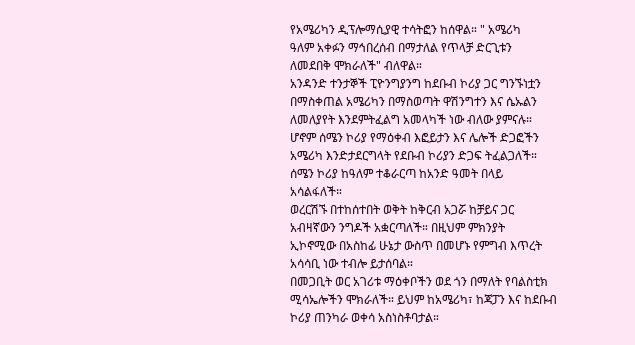የአሜሪካን ዲፕሎማሲያዊ ተሳትፎን ከሰዋል። " አሜሪካ
ዓለም አቀፉን ማኅበረሰብ በማታለል የጥላቻ ድርጊቱን
ለመደበቅ ሞክራለች" ብለዋል።
አንዳንድ ተንታኞች ፒዮንግያንግ ከደቡብ ኮሪያ ጋር ግንኙነቷን
በማስቀጠል አሜሪካን በማስወጣት ዋሽንግተን እና ሴኡልን
ለመለያየት እንደምትፈልግ አመላካች ነው ብለው ያምናሉ።
ሆኖም ሰሜን ኮሪያ የማዕቀብ እፎይታን እና ሌሎች ድጋፎችን
አሜሪካ እንድታደርግላት የደቡብ ኮሪያን ድጋፍ ትፈልጋለች።
ሰሜን ኮሪያ ከዓለም ተቆራርጣ ከአንድ ዓመት በላይ
አሳልፋለች።
ወረርሽኙ በተከሰተበት ወቅት ከቅርብ አጋሯ ከቻይና ጋር
አብዛኛውን ንግዶች አቋርጣለች። በዚህም ምክንያት
ኢኮኖሚው በአስከፊ ሁኔታ ውስጥ በመሆኑ የምግብ እጥረት
አሳሳቢ ነው ተብሎ ይታሰባል።
በመጋቢት ወር አገሪቱ ማዕቀቦችን ወደ ጎን በማለት የባልስቲክ
ሚሳኤሎችን ሞክራለች። ይህም ከአሜሪካ፣ ከጃፓን እና ከደቡብ
ኮሪያ ጠንካራ ወቀሳ አስነስቶባታል።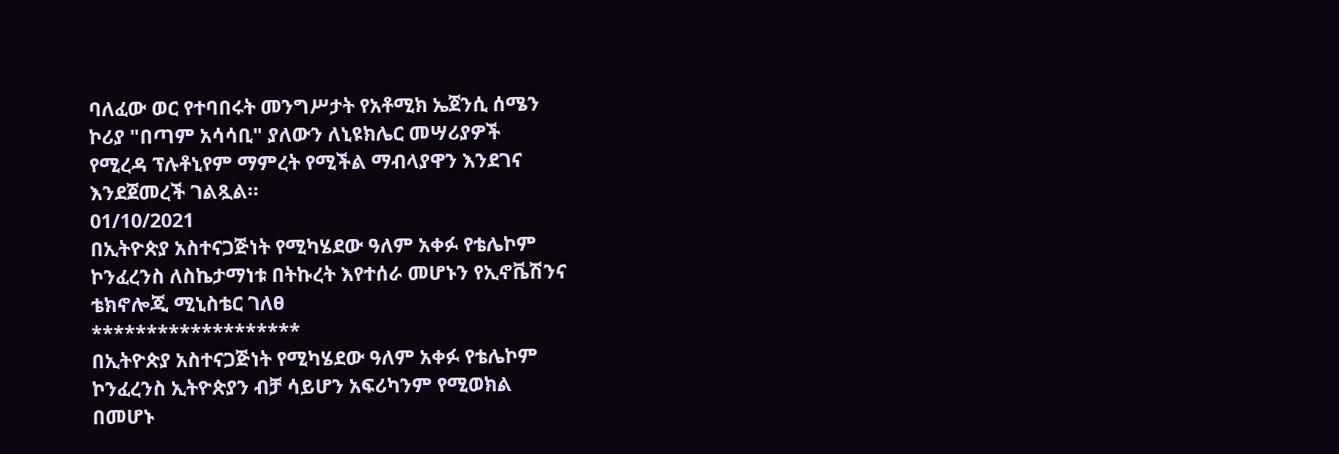ባለፈው ወር የተባበሩት መንግሥታት የአቶሚክ ኤጀንሲ ሰሜን
ኮሪያ "በጣም አሳሳቢ" ያለውን ለኒዩክሌር መሣሪያዎች
የሚረዳ ፕሉቶኒየም ማምረት የሚችል ማብላያዋን እንደገና
እንደጀመረች ገልጿል።
01/10/2021
በኢትዮጵያ አስተናጋጅነት የሚካሄደው ዓለም አቀፉ የቴሌኮም
ኮንፈረንስ ለስኬታማነቱ በትኩረት እየተሰራ መሆኑን የኢኖቬሽንና
ቴክኖሎጂ ሚኒስቴር ገለፀ
*******************
በኢትዮጵያ አስተናጋጅነት የሚካሄደው ዓለም አቀፉ የቴሌኮም
ኮንፈረንስ ኢትዮጵያን ብቻ ሳይሆን አፍሪካንም የሚወክል
በመሆኑ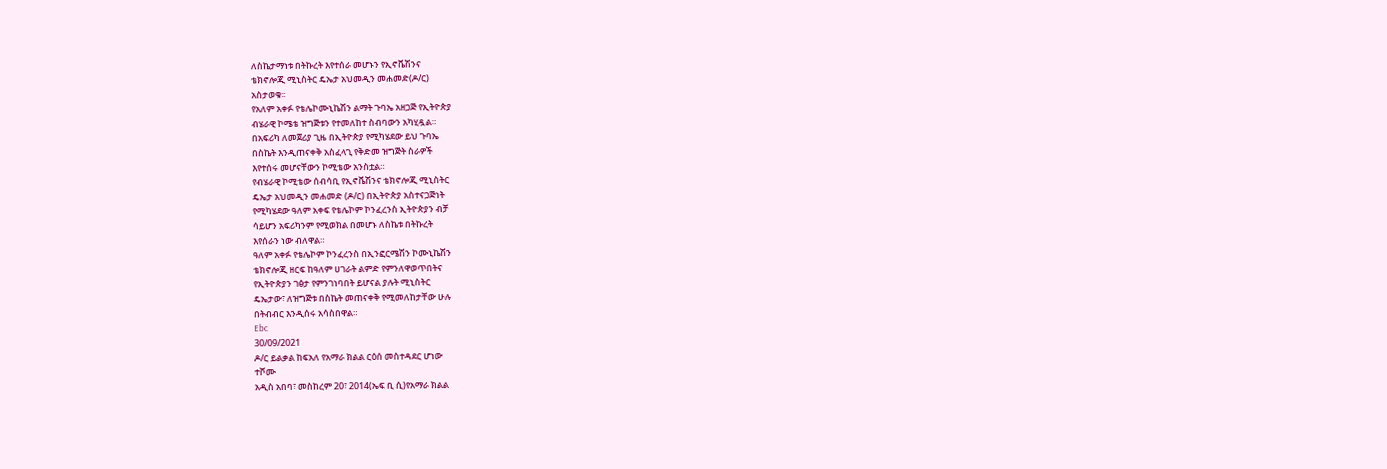ለስኬታማነቱ በትኩረት እየተሰራ መሆኑን የኢኖቬሽንና
ቴክኖሎጂ ሚኒስትር ዴኤታ አህመዲን መሐመድ(ዶ/ር)
አስታወቁ፡፡
የአለም አቀፉ የቴሌኮሙኒኬሽን ልማት ጉባኤ አዘጋጅ የኢትዮጵያ
ብሄራዊ ኮሜቴ ዝግጅቱን የተመለከተ ስብባውን አካሂዷል።
በአፍሪካ ለመጀሪያ ጊዜ በኢትዮጵያ የሚካሄደው ይህ ጉባኤ
በስኬት እንዲጠናቀቅ አስፈላጊ የቅድመ ዝግጅት ስራዎች
እየተሰሩ መሆናቸውን ኮሚቴው አንስቷል።
የብሄራዊ ኮሚቴው ሰብሳቢ የኢኖቬሽንና ቴክኖሎጂ ሚኒስትር
ዴኤታ አህመዲን መሐመድ (ዶ/ር) በኢትዮጵያ አስተናጋጅነት
የሚካሄደው ዓለም አቀፍ የቴሌኮም ኮንፈረንስ ኢትዮጵያን ብቻ
ሳይሆን አፍሪካንም የሚወክል በመሆኑ ለስኬቱ በትኩረት
እየሰራን ነው ብለዋል።
ዓለም አቀፉ የቴሌኮም ኮንፈረንስ በኢንፎርሜሽን ኮሙኒኬሽን
ቴክኖሎጂ ዘርፍ ከዓለም ሀገራት ልምድ የምንለዋወጥበትና
የኢትዮጵያን ገፅታ የምንገነባበት ይሆናል ያሉት ሚኒስትር
ዴኤታው፣ ለዝግጅቱ በስኬት መጠናቀቅ የሚመለከታቸው ሁሉ
በትብብር እንዲሰሩ አሳስበዋል።
Ebc
30/09/2021
ዶ/ር ይልቃል ከፍአለ የአማራ ክልል ርዕሰ መስተዳደር ሆነው
ተሾሙ
አዲስ አበባ፣ መስከረም 20፣ 2014(ኤፍ ቢ ሲ)የአማራ ክልል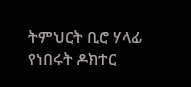ትምህርት ቢሮ ሃላፊ የነበሩት ዶክተር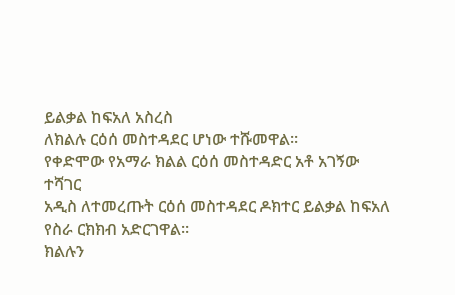ይልቃል ከፍአለ አስረስ
ለክልሉ ርዕሰ መስተዳደር ሆነው ተሹመዋል፡፡
የቀድሞው የአማራ ክልል ርዕሰ መስተዳድር አቶ አገኝው ተሻገር
አዲስ ለተመረጡት ርዕሰ መስተዳደር ዶክተር ይልቃል ከፍአለ
የስራ ርክክብ አድርገዋል።
ክልሉን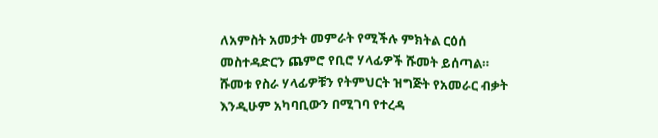ለአምስት አመታት መምራት የሚችሉ ምክትል ርዕሰ
መስተዳድርን ጨምሮ የቢሮ ሃላፊዎች ሹመት ይሰጣል።
ሹመቱ የስራ ሃላፊዎቹን የትምህርት ዝግጅት የአመራር ብቃት
እንዲሁም አካባቢውን በሚገባ የተረዳ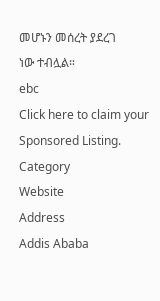መሆኑን መሰረት ያደረገ
ነው ተብሏል።
ebc
Click here to claim your Sponsored Listing.
Category
Website
Address
Addis Ababa